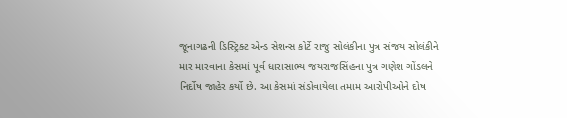જૂનાગઢની ડિસ્ટ્રિક્ટ એન્ડ સેશન્સ કોર્ટે રાજુ સોલંકીના પુત્ર સંજય સોલંકીને માર મારવાના કેસમાં પૂર્વ ધારાસાભ્ય જયરાજસિંહના પુત્ર ગણેશ ગોંડલને નિર્દોષ જાહેર કર્યો છે. આ કેસમાં સંડોવાયેલા તમામ આરોપીઓને દોષ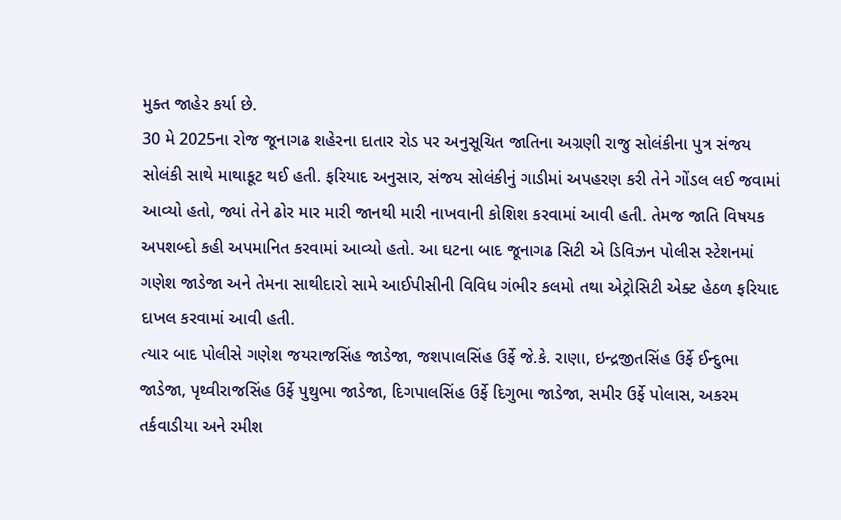મુક્ત જાહેર કર્યા છે.
30 મે 2025ના રોજ જૂનાગઢ શહેરના દાતાર રોડ પર અનુસૂચિત જાતિના અગ્રણી રાજુ સોલંકીના પુત્ર સંજય સોલંકી સાથે માથાકૂટ થઈ હતી. ફરિયાદ અનુસાર, સંજય સોલંકીનું ગાડીમાં અપહરણ કરી તેને ગોંડલ લઈ જવામાં આવ્યો હતો, જ્યાં તેને ઢોર માર મારી જાનથી મારી નાખવાની કોશિશ કરવામાં આવી હતી. તેમજ જાતિ વિષયક અપશબ્દો કહી અપમાનિત કરવામાં આવ્યો હતો. આ ઘટના બાદ જૂનાગઢ સિટી એ ડિવિઝન પોલીસ સ્ટેશનમાં ગણેશ જાડેજા અને તેમના સાથીદારો સામે આઈપીસીની વિવિધ ગંભીર કલમો તથા એટ્રોસિટી એક્ટ હેઠળ ફરિયાદ દાખલ કરવામાં આવી હતી.
ત્યાર બાદ પોલીસે ગણેશ જયરાજસિંહ જાડેજા, જશપાલસિંહ ઉર્ફે જે.કે. રાણા, ઇન્દ્રજીતસિંહ ઉર્ફે ઈન્દુભા જાડેજા, પૃથ્વીરાજસિંહ ઉર્ફે પુથુભા જાડેજા, દિગપાલસિંહ ઉર્ફે દિગુભા જાડેજા, સમીર ઉર્ફે પોલાસ, અકરમ તર્કવાડીયા અને રમીશ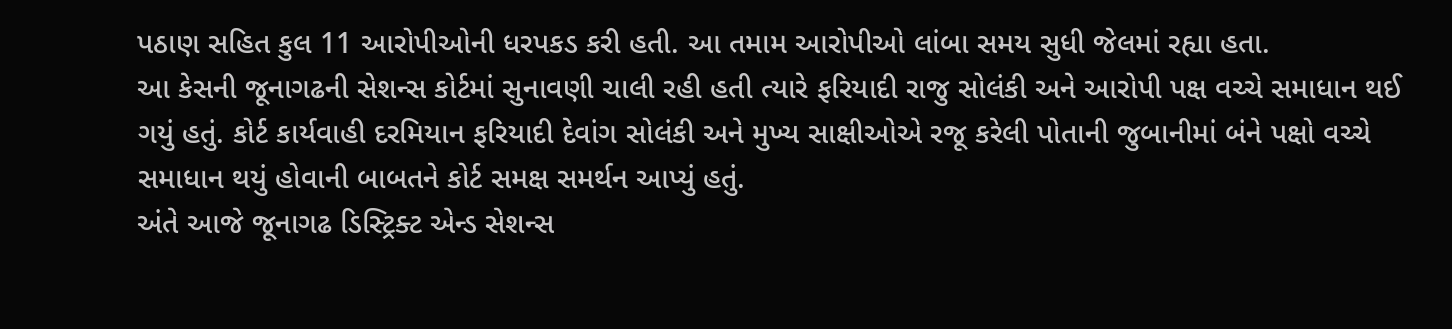પઠાણ સહિત કુલ 11 આરોપીઓની ધરપકડ કરી હતી. આ તમામ આરોપીઓ લાંબા સમય સુધી જેલમાં રહ્યા હતા.
આ કેસની જૂનાગઢની સેશન્સ કોર્ટમાં સુનાવણી ચાલી રહી હતી ત્યારે ફરિયાદી રાજુ સોલંકી અને આરોપી પક્ષ વચ્ચે સમાધાન થઈ ગયું હતું. કોર્ટ કાર્યવાહી દરમિયાન ફરિયાદી દેવાંગ સોલંકી અને મુખ્ય સાક્ષીઓએ રજૂ કરેલી પોતાની જુબાનીમાં બંને પક્ષો વચ્ચે સમાધાન થયું હોવાની બાબતને કોર્ટ સમક્ષ સમર્થન આપ્યું હતું.
અંતે આજે જૂનાગઢ ડિસ્ટ્રિક્ટ એન્ડ સેશન્સ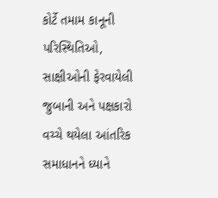કોર્ટે તમામ કાનૂની પરિસ્થિતિઓ, સાક્ષીઓની ફેરવાયેલી જુબાની અને પક્ષકારો વચ્ચે થયેલા આંતરિક સમાધાનને ધ્યાને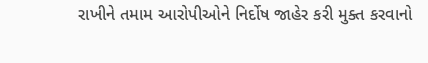રાખીને તમામ આરોપીઓને નિર્દોષ જાહેર કરી મુક્ત કરવાનો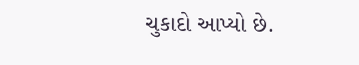ચુકાદો આપ્યો છે.